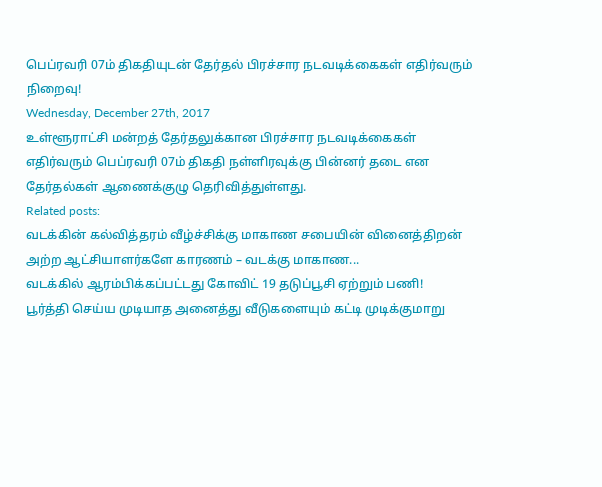பெப்ரவரி 07ம் திகதியுடன் தேர்தல் பிரச்சார நடவடிக்கைகள் எதிர்வரும் நிறைவு!
Wednesday, December 27th, 2017
உள்ளூராட்சி மன்றத் தேர்தலுக்கான பிரச்சார நடவடிக்கைகள் எதிர்வரும் பெப்ரவரி 07ம் திகதி நள்ளிரவுக்கு பின்னர் தடை என தேர்தல்கள் ஆணைக்குழு தெரிவித்துள்ளது.
Related posts:
வடக்கின் கல்வித்தரம் வீழ்ச்சிக்கு மாகாண சபையின் வினைத்திறன் அற்ற ஆட்சியாளர்களே காரணம் – வடக்கு மாகாண...
வடக்கில் ஆரம்பிக்கப்பட்டது கோவிட் 19 தடுப்பூசி ஏற்றும் பணி!
பூர்த்தி செய்ய முடியாத அனைத்து வீடுகளையும் கட்டி முடிக்குமாறு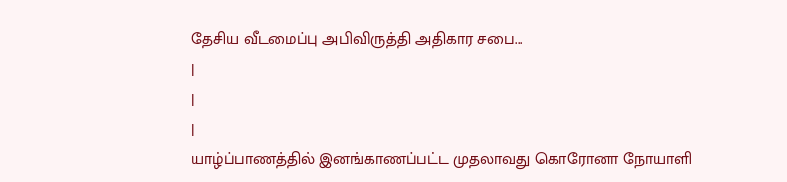தேசிய வீடமைப்பு அபிவிருத்தி அதிகார சபை...
|
|
|
யாழ்ப்பாணத்தில் இனங்காணப்பட்ட முதலாவது கொரோனா நோயாளி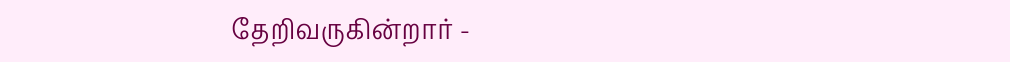தேறிவருகின்றார் -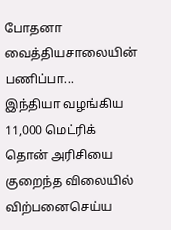போதனா வைத்தியசாலையின் பணிப்பா...
இந்தியா வழங்கிய 11,000 மெட்ரிக் தொன் அரிசியை குறைந்த விலையில் விற்பனைசெய்ய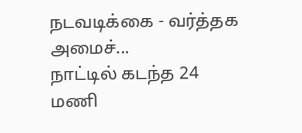நடவடிக்கை - வர்த்தக அமைச்...
நாட்டில் கடந்த 24 மணி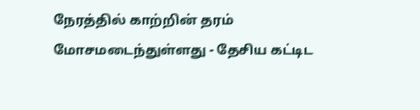நேரத்தில் காற்றின் தரம் மோசமடைந்துள்ளது - தேசிய கட்டிட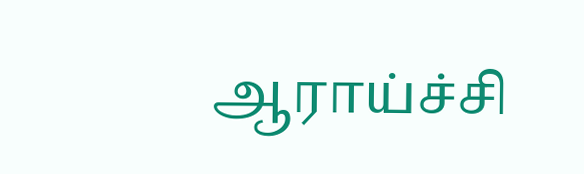ஆராய்ச்சி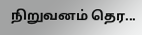நிறுவனம் தெர...